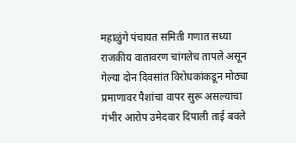महाळुंगे पंचायत समिती गणात सध्या राजकीय वातावरण चांगलेच तापले असून गेल्या दोन दिवसांत विरोधकांकडून मोठ्या प्रमाणावर पैशांचा वापर सुरू असल्याचा गंभीर आरोप उमेदवार दिपाली ताई बवले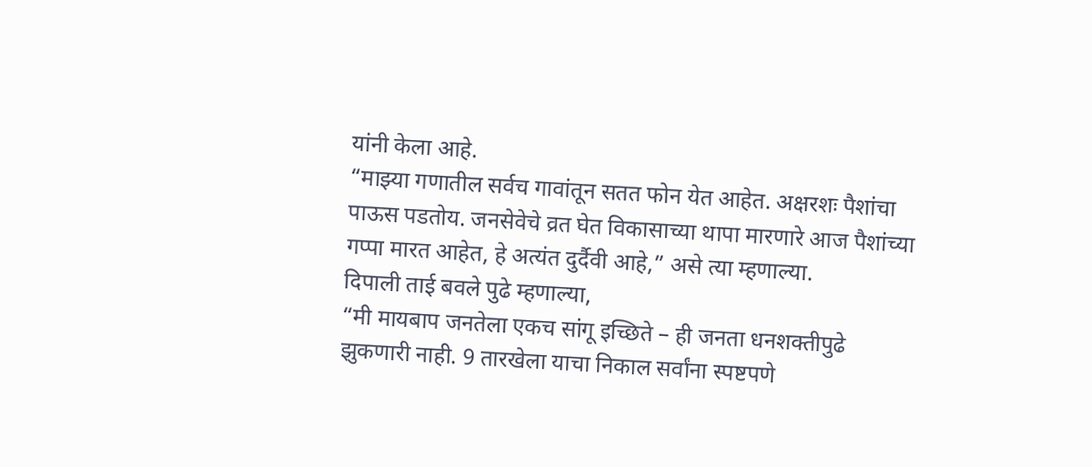यांनी केला आहे.
“माझ्या गणातील सर्वच गावांतून सतत फोन येत आहेत. अक्षरशः पैशांचा पाऊस पडतोय. जनसेवेचे व्रत घेत विकासाच्या थापा मारणारे आज पैशांच्या गप्पा मारत आहेत, हे अत्यंत दुर्दैवी आहे,” असे त्या म्हणाल्या.
दिपाली ताई बवले पुढे म्हणाल्या,
“मी मायबाप जनतेला एकच सांगू इच्छिते – ही जनता धनशक्तीपुढे झुकणारी नाही. 9 तारखेला याचा निकाल सर्वांना स्पष्टपणे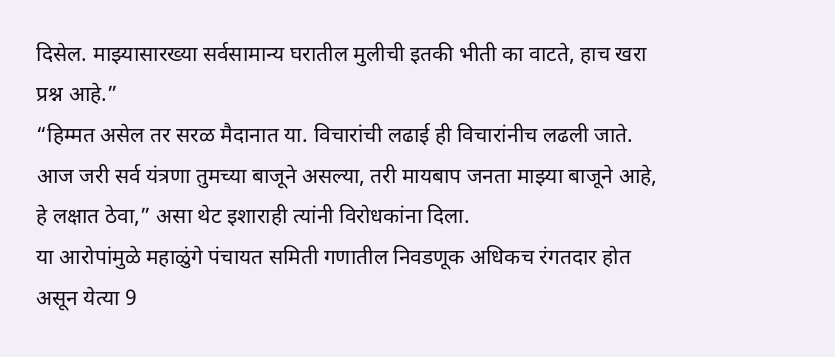दिसेल. माझ्यासारख्या सर्वसामान्य घरातील मुलीची इतकी भीती का वाटते, हाच खरा प्रश्न आहे.”
“हिम्मत असेल तर सरळ मैदानात या. विचारांची लढाई ही विचारांनीच लढली जाते. आज जरी सर्व यंत्रणा तुमच्या बाजूने असल्या, तरी मायबाप जनता माझ्या बाजूने आहे, हे लक्षात ठेवा,” असा थेट इशाराही त्यांनी विरोधकांना दिला.
या आरोपांमुळे महाळुंगे पंचायत समिती गणातील निवडणूक अधिकच रंगतदार होत असून येत्या 9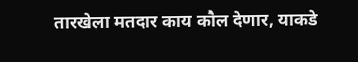तारखेला मतदार काय कौल देणार, याकडे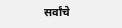सर्वांचे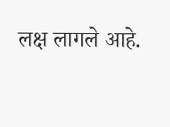लक्ष लागले आहे.